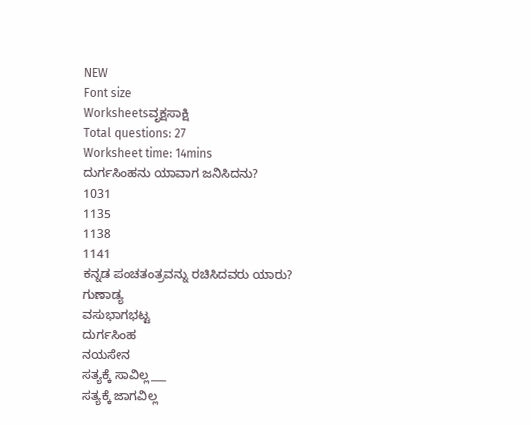NEW
Font size
Worksheetsವೃಕ್ಷಸಾಕ್ಷಿ
Total questions: 27
Worksheet time: 14mins
ದುರ್ಗಸಿಂಹನು ಯಾವಾಗ ಜನಿಸಿದನು?
1031
1135
1138
1141
ಕನ್ನಡ ಪಂಚತಂತ್ರವನ್ನು ರಚಿಸಿದವರು ಯಾರು?
ಗುಣಾಡ್ಯ
ವಸುಭಾಗಭಟ್ಟ
ದುರ್ಗಸಿಂಹ
ನಯಸೇನ
ಸತ್ಯಕ್ಕೆ ಸಾವಿಲ್ಲ___
ಸತ್ಯಕ್ಕೆ ಜಾಗವಿಲ್ಲ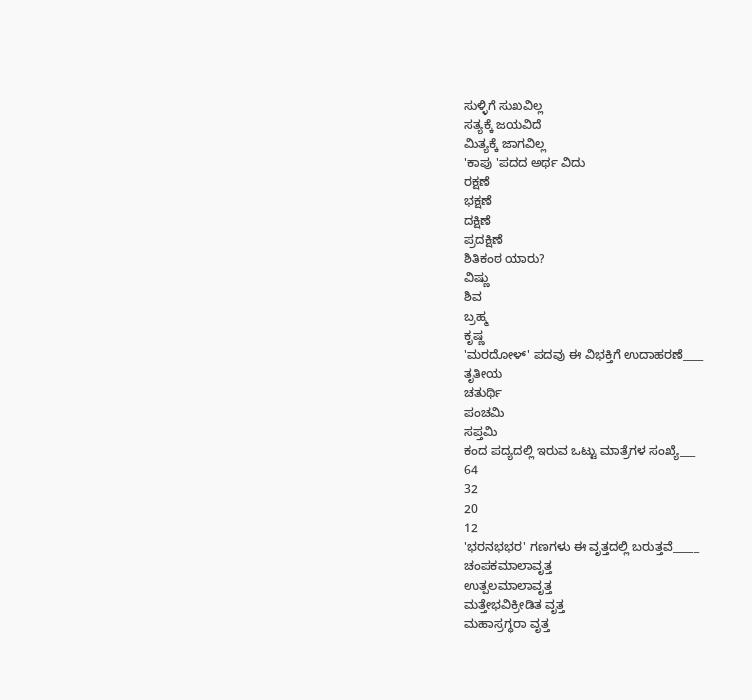ಸುಳ್ಳಿಗೆ ಸುಖವಿಲ್ಲ
ಸತ್ಯಕ್ಕೆ ಜಯವಿದೆ
ಮಿತ್ಯಕ್ಕೆ ಜಾಗವಿಲ್ಲ
'ಕಾಪು 'ಪದದ ಅರ್ಥ ವಿದು
ರಕ್ಷಣೆ
ಭಕ್ಷಣೆ
ದಕ್ಷಿಣೆ
ಪ್ರದಕ್ಷಿಣೆ
ಶಿತಿಕಂಠ ಯಾರು?
ವಿಷ್ಣು
ಶಿವ
ಬ್ರಹ್ಮ
ಕೃಷ್ಣ
'ಮರದೋಳ್' ಪದವು ಈ ವಿಭಕ್ತಿಗೆ ಉದಾಹರಣೆ____
ತೃತೀಯ
ಚತುರ್ಥಿ
ಪಂಚಮಿ
ಸಪ್ತಮಿ
ಕಂದ ಪದ್ಯದಲ್ಲಿ ಇರುವ ಒಟ್ಟು ಮಾತ್ರೆಗಳ ಸಂಖ್ಯೆ___
64
32
20
12
'ಭರನಭಭರ' ಗಣಗಳು ಈ ವೃತ್ತದಲ್ಲಿ ಬರುತ್ತವೆ_____
ಚಂಪಕಮಾಲಾವೃತ್ತ
ಉತ್ಪಲಮಾಲಾವೃತ್ತ
ಮತ್ತೇಭವಿಕ್ರೀಡಿತ ವೃತ್ತ
ಮಹಾಸ್ರಗ್ಧರಾ ವೃತ್ತ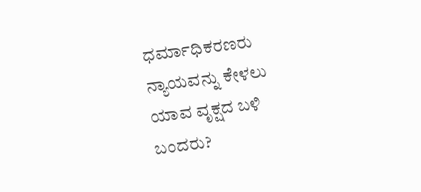ಧರ್ಮಾಧಿಕರಣರು ನ್ಯಾಯವನ್ನು ಕೇಳಲು ಯಾವ ವೃಕ್ಷದ ಬಳಿ ಬಂದರು?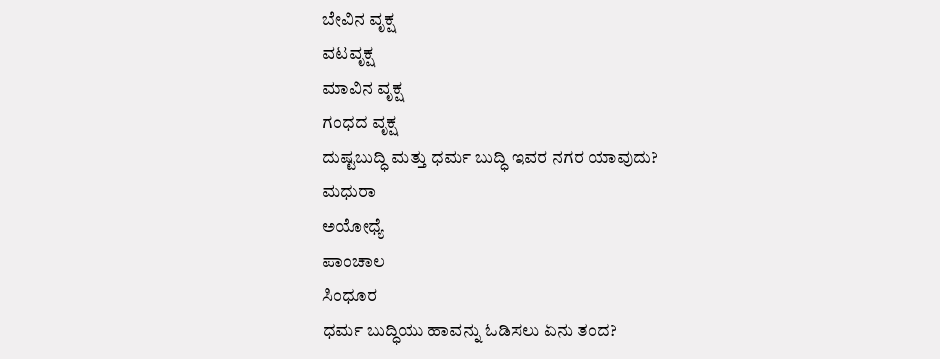ಬೇವಿನ ವೃಕ್ಷ
ವಟವೃಕ್ಷ
ಮಾವಿನ ವೃಕ್ಷ
ಗಂಧದ ವೃಕ್ಷ
ದುಷ್ಟಬುದ್ಧಿ ಮತ್ತು ಧರ್ಮ ಬುದ್ಧಿ ಇವರ ನಗರ ಯಾವುದು?
ಮಧುರಾ
ಅಯೋಧ್ಯೆ
ಪಾಂಚಾಲ
ಸಿಂಧೂರ
ಧರ್ಮ ಬುದ್ಧಿಯು ಹಾವನ್ನು ಓಡಿಸಲು ಏನು ತಂದ?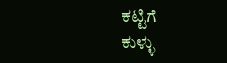ಕಟ್ಟಿಗೆ
ಕುಳ್ಳು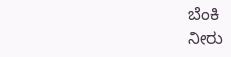ಬೆಂಕಿ
ನೀರು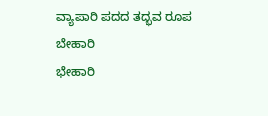ವ್ಯಾಪಾರಿ ಪದದ ತದ್ಭವ ರೂಪ
ಬೇಹಾರಿ
ಭೇಹಾರಿ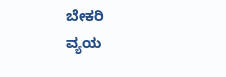ಬೇಕರಿ
ವ್ಯಯ